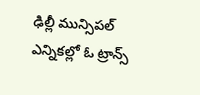ఢిల్లీ మున్సిపల్ ఎన్నికల్లో ఓ ట్రాన్స్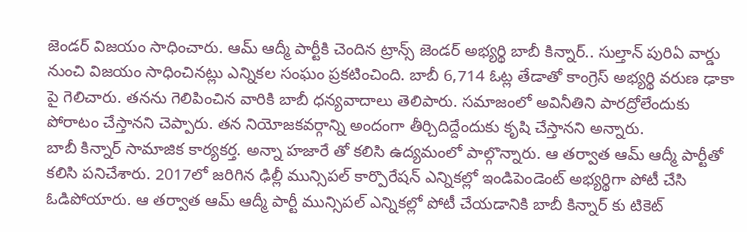జెండర్ విజయం సాధించారు. ఆమ్ ఆద్మీ పార్టీకి చెందిన ట్రాన్స్ జెండర్ అభ్యర్థి బాబీ కిన్నార్.. సుల్తాన్ పురిఏ వార్డు నుంచి విజయం సాధించినట్లు ఎన్నికల సంఘం ప్రకటించింది. బాబీ 6,714 ఓట్ల తేడాతో కాంగ్రెస్ అభ్యర్థి వరుణ ఢాకా పై గెలిచారు. తనను గెలిపించిన వారికి బాబీ ధన్యవాదాలు తెలిపారు. సమాజంలో అవినీతిని పారద్రోలేందుకు పోరాటం చేస్తానని చెప్పారు. తన నియోజకవర్గాన్ని అందంగా తీర్చిదిద్దేందుకు కృషి చేస్తానని అన్నారు.
బాబీ కిన్నార్ సామాజిక కార్యకర్త. అన్నా హజారే తో కలిసి ఉద్యమంలో పాల్గొన్నారు. ఆ తర్వాత ఆమ్ ఆద్మీ పార్టీతో కలిసి పనిచేశారు. 2017లో జరిగిన ఢిల్లీ మున్సిపల్ కార్పొరేషన్ ఎన్నికల్లో ఇండిపెండెంట్ అభ్యర్థిగా పోటీ చేసి ఓడిపోయారు. ఆ తర్వాత ఆమ్ ఆద్మీ పార్టీ మున్సిపల్ ఎన్నికల్లో పోటీ చేయడానికి బాబీ కిన్నార్ కు టికెట్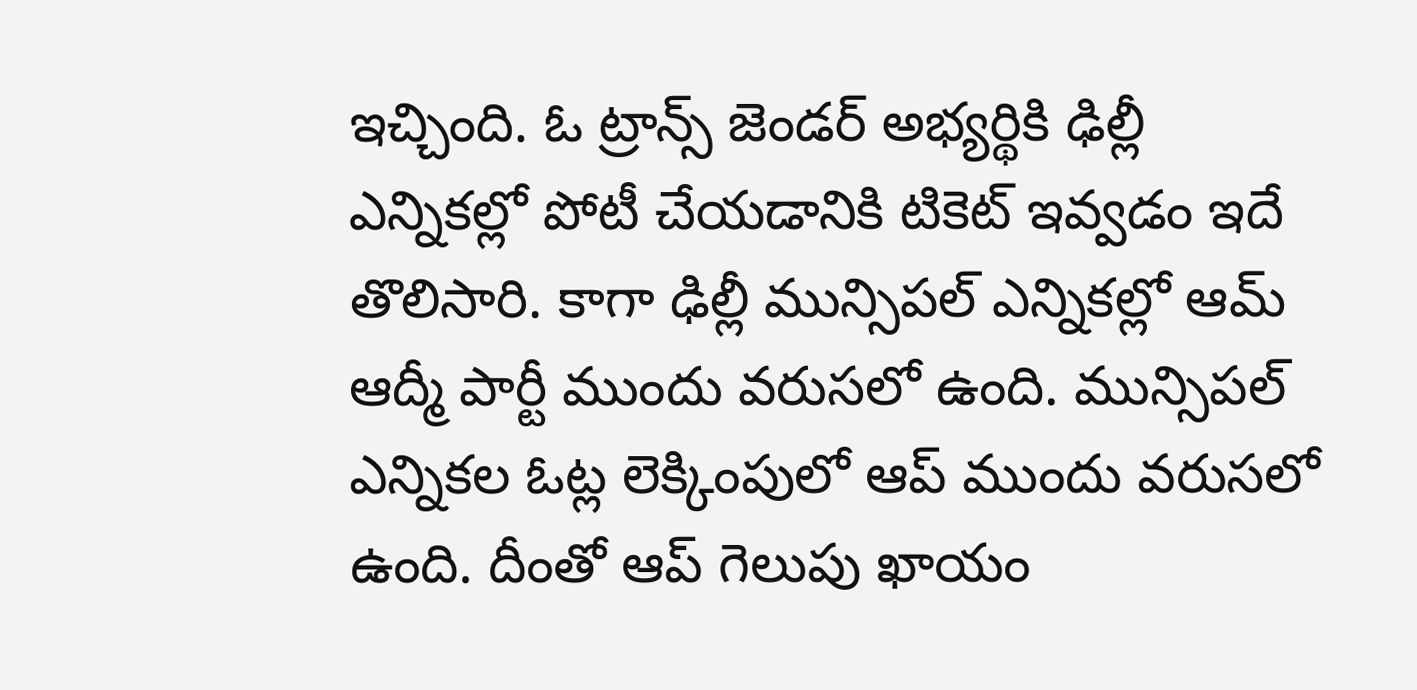ఇచ్చింది. ఓ ట్రాన్స్ జెండర్ అభ్యర్థికి ఢిల్లీ ఎన్నికల్లో పోటీ చేయడానికి టికెట్ ఇవ్వడం ఇదే తొలిసారి. కాగా ఢిల్లీ మున్సిపల్ ఎన్నికల్లో ఆమ్ ఆద్మీ పార్టీ ముందు వరుసలో ఉంది. మున్సిపల్ ఎన్నికల ఓట్ల లెక్కింపులో ఆప్ ముందు వరుసలో ఉంది. దీంతో ఆప్ గెలుపు ఖాయం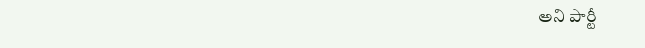అని పార్టీ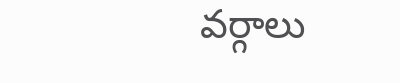వర్గాలు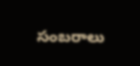సంబరాలు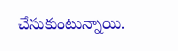చేసుకుంటున్నాయి.